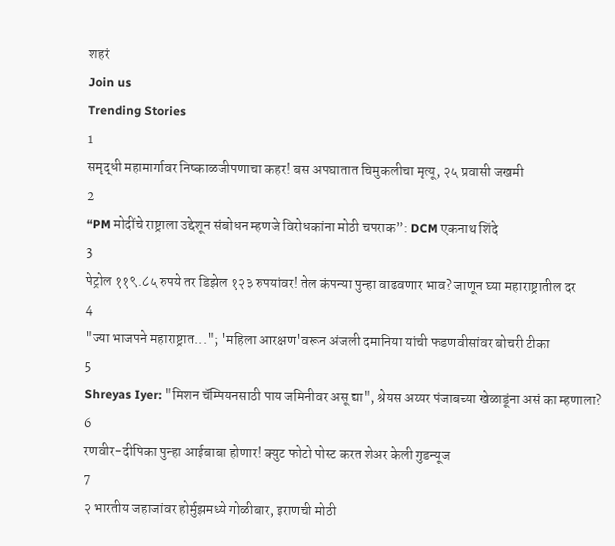शहरं
Join us
Trending Stories
1
समृद्धी महामार्गावर निष्काळजीपणाचा कहर! बस अपघातात चिमुकलीचा मृत्यू, २५ प्रवासी जखमी
2
“PM मोदींचे राष्ट्राला उद्देशून संबोधन म्हणजे विरोधकांना मोठी चपराक”: DCM एकनाथ शिंदे
3
पेट्रोल ११९.८५ रुपये तर डिझेल १२३ रुपयांवर! तेल कंपन्या पुन्हा वाढवणार भाव? जाणून घ्या महाराष्ट्रातील दर
4
"ज्या भाजपने महाराष्ट्रात..."; 'महिला आरक्षण'वरून अंजली दमानिया यांची फडणवीसांवर बोचरी टीका
5
Shreyas Iyer: "मिशन चॅम्पियनसाठी पाय जमिनीवर असू द्या", श्रेयस अय्यर पंजाबच्या खेळाडूंना असं का म्हणाला?
6
रणवीर-दीपिका पुन्हा आईबाबा होणार! क्युट फोटो पोस्ट करत शेअर केली गुडन्यूज
7
२ भारतीय जहाजांवर होर्मुझमध्ये गोळीबार, इराणची मोठी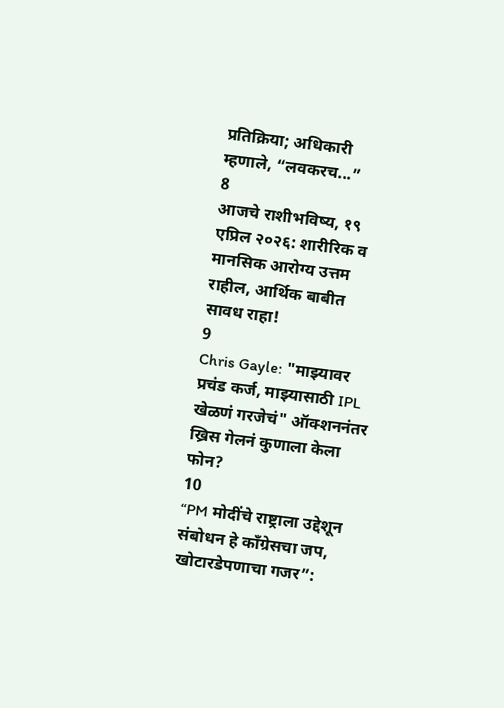प्रतिक्रिया; अधिकारी म्हणाले, “लवकरच...”
8
आजचे राशीभविष्य, १९ एप्रिल २०२६: शारीरिक व मानसिक आरोग्य उत्तम राहील, आर्थिक बाबीत सावध राहा!
9
Chris Gayle: "माझ्यावर प्रचंड कर्ज, माझ्यासाठी IPL खेळणं गरजेचं" ऑक्शननंतर ख्रिस गेलनं कुणाला केला फोन?
10
“PM मोदींचे राष्ट्राला उद्देशून संबोधन हे काँग्रेसचा जप, खोटारडेपणाचा गजर”: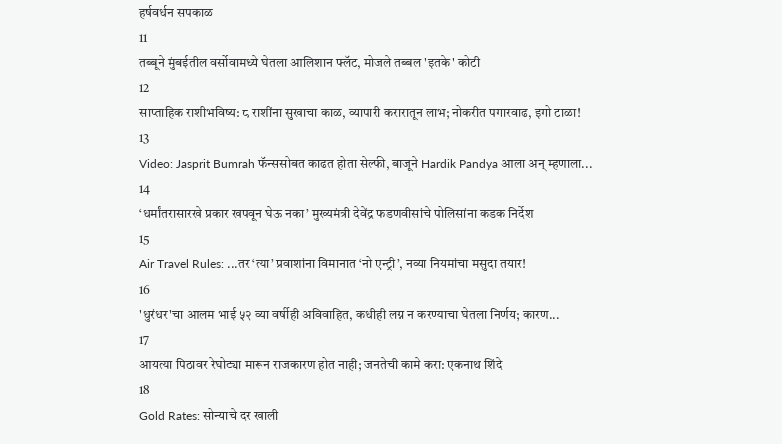हर्षवर्धन सपकाळ
11
तब्बूने मुंबईतील वर्सोवामध्ये घेतला आलिशान फ्लॅट, मोजले तब्बल 'इतके' कोटी
12
साप्ताहिक राशीभविष्य: ८ राशींना सुखाचा काळ, व्यापारी करारातून लाभ; नोकरीत पगारवाढ, इगो टाळा!
13
Video: Jasprit Bumrah फॅन्ससोबत काढत होता सेल्फी, बाजूने Hardik Pandya आला अन् म्हणाला...
14
‘धर्मांतरासारखे प्रकार खपवून घेऊ नका’ मुख्यमंत्री देवेंद्र फडणवीसांचे पोलिसांना कडक निर्देश
15
Air Travel Rules: ...तर ‘त्या’ प्रवाशांना विमानात ‘नो एन्ट्री’, नव्या नियमांचा मसुदा तयार!
16
'धुरंधर'चा आलम भाई ५२ व्या वर्षीही अविवाहित, कधीही लग्न न करण्याचा घेतला निर्णय; कारण...
17
आयत्या पिठावर रेघोट्या मारून राजकारण होत नाही; जनतेची कामे करा: एकनाथ शिंदे
18
Gold Rates: सोन्याचे दर खाली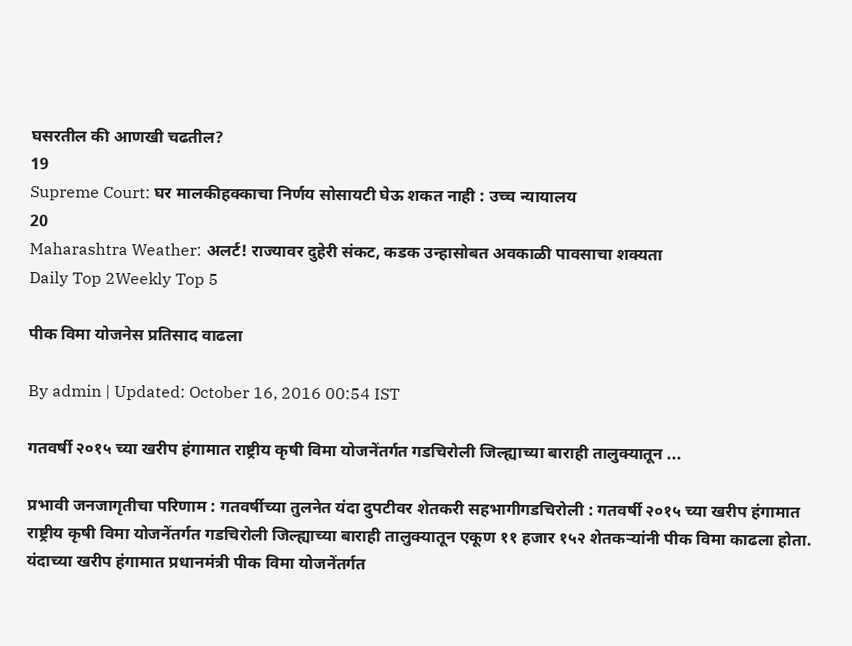घसरतील की आणखी चढतील?
19
Supreme Court: घर मालकीहक्काचा निर्णय सोसायटी घेऊ शकत नाही : उच्च न्यायालय
20
Maharashtra Weather: अलर्ट! राज्यावर दुहेरी संकट, कडक उन्हासोबत अवकाळी पावसाचा शक्यता
Daily Top 2Weekly Top 5

पीक विमा योजनेस प्रतिसाद वाढला

By admin | Updated: October 16, 2016 00:54 IST

गतवर्षी २०१५ च्या खरीप हंगामात राष्ट्रीय कृषी विमा योजनेंतर्गत गडचिरोली जिल्ह्याच्या बाराही तालुक्यातून ...

प्रभावी जनजागृतीचा परिणाम : गतवर्षीच्या तुलनेत यंदा दुपटीवर शेतकरी सहभागीगडचिरोली : गतवर्षी २०१५ च्या खरीप हंगामात राष्ट्रीय कृषी विमा योजनेंतर्गत गडचिरोली जिल्ह्याच्या बाराही तालुक्यातून एकूण ११ हजार १५२ शेतकऱ्यांनी पीक विमा काढला होता. यंदाच्या खरीप हंगामात प्रधानमंत्री पीक विमा योजनेंतर्गत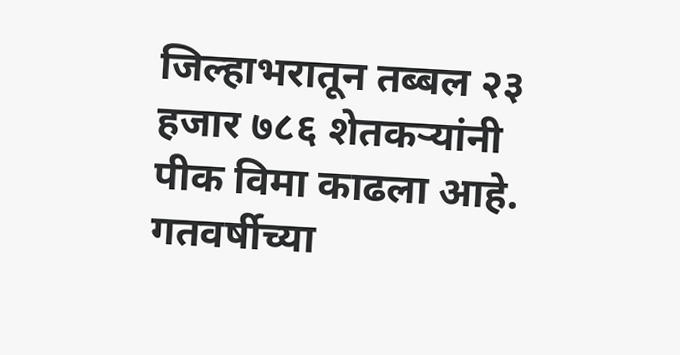जिल्हाभरातून तब्बल २३ हजार ७८६ शेतकऱ्यांनी पीक विमा काढला आहे. गतवर्षीच्या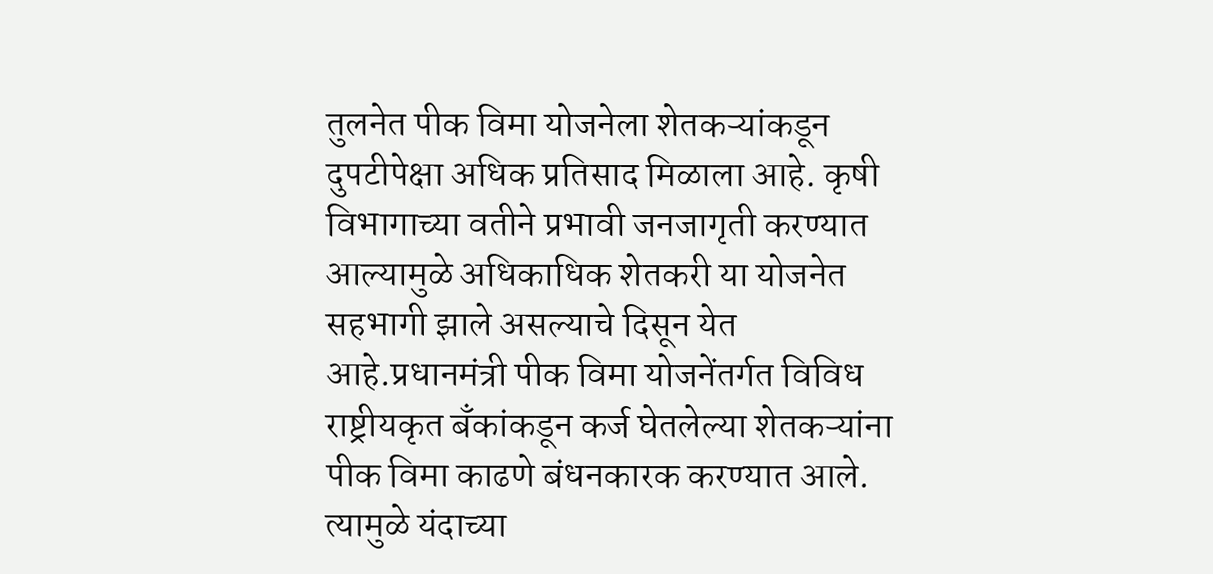तुलनेत पीक विमा योजनेला शेतकऱ्यांकडून दुपटीपेक्षा अधिक प्रतिसाद मिळाला आहे. कृषी विभागाच्या वतीने प्रभावी जनजागृती करण्यात आल्यामुळे अधिकाधिक शेतकरी या योजनेत सहभागी झाले असल्याचे दिसून येत आहे.प्रधानमंत्री पीक विमा योजनेंतर्गत विविध राष्ट्रीयकृत बँकांकडून कर्ज घेतलेल्या शेतकऱ्यांना पीक विमा काढणे बंधनकारक करण्यात आले. त्यामुळे यंदाच्या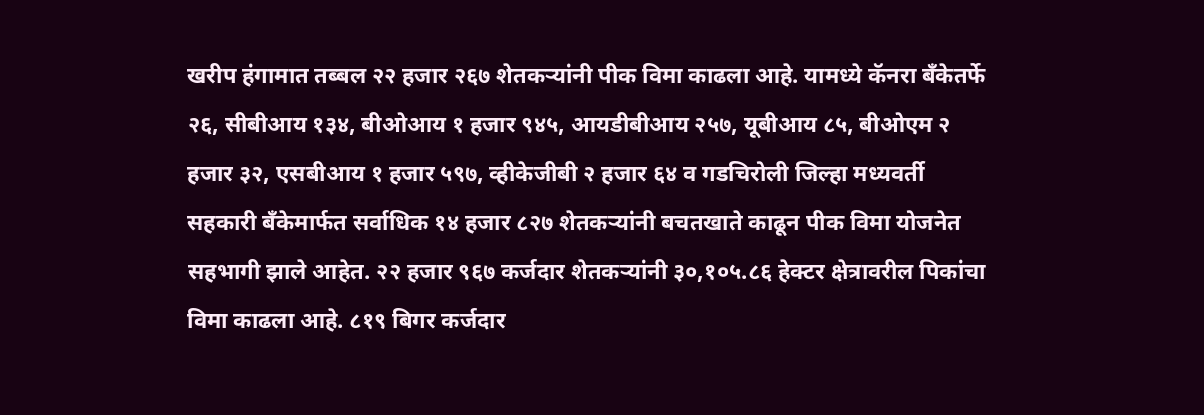खरीप हंगामात तब्बल २२ हजार २६७ शेतकऱ्यांनी पीक विमा काढला आहे. यामध्ये कॅनरा बँकेतर्फे २६, सीबीआय १३४, बीओआय १ हजार ९४५, आयडीबीआय २५७, यूबीआय ८५, बीओएम २ हजार ३२, एसबीआय १ हजार ५९७, व्हीकेजीबी २ हजार ६४ व गडचिरोली जिल्हा मध्यवर्ती सहकारी बँकेमार्फत सर्वाधिक १४ हजार ८२७ शेतकऱ्यांनी बचतखाते काढून पीक विमा योजनेत सहभागी झाले आहेत. २२ हजार ९६७ कर्जदार शेतकऱ्यांनी ३०,१०५.८६ हेक्टर क्षेत्रावरील पिकांचा विमा काढला आहे. ८१९ बिगर कर्जदार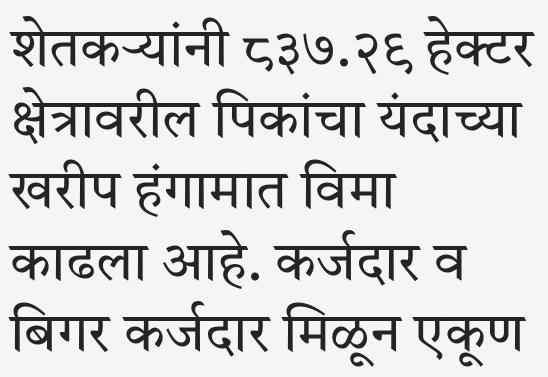शेतकऱ्यांनी ८३७.२९ हेक्टर क्षेत्रावरील पिकांचा यंदाच्या खरीप हंगामात विमा काढला आहे. कर्जदार व बिगर कर्जदार मिळून एकूण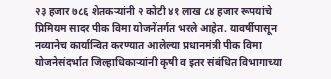२३ हजार ७८६ शेतकऱ्यांनी २ कोटी ४१ लाख ८४ हजार रूपयांचे प्रिमियम सादर पीक विमा योजनेंतर्गत भरले आहेत. यावर्षीपासून नव्यानेच कार्यान्वित करण्यात आलेल्या प्रधानमंत्री पीक विमा योजनेसंदर्भात जिल्हाधिकाऱ्यांनी कृषी व इतर संबंधित विभागाच्या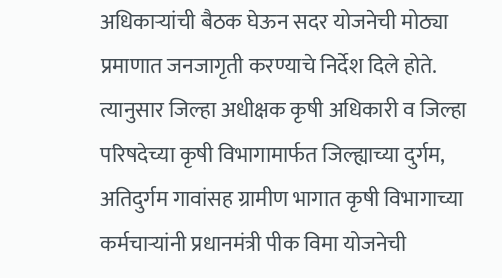अधिकाऱ्यांची बैठक घेऊन सदर योजनेची मोठ्या प्रमाणात जनजागृती करण्याचे निर्देश दिले होते. त्यानुसार जिल्हा अधीक्षक कृषी अधिकारी व जिल्हा परिषदेच्या कृषी विभागामार्फत जिल्ह्याच्या दुर्गम, अतिदुर्गम गावांसह ग्रामीण भागात कृषी विभागाच्या कर्मचाऱ्यांनी प्रधानमंत्री पीक विमा योजनेची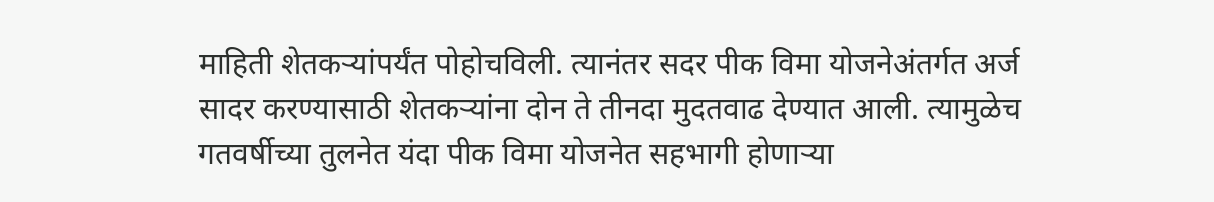माहिती शेतकऱ्यांपर्यंत पोहोचविली. त्यानंतर सदर पीक विमा योजनेअंतर्गत अर्ज सादर करण्यासाठी शेतकऱ्यांना दोन ते तीनदा मुदतवाढ देण्यात आली. त्यामुळेच गतवर्षीच्या तुलनेत यंदा पीक विमा योजनेत सहभागी होणाऱ्या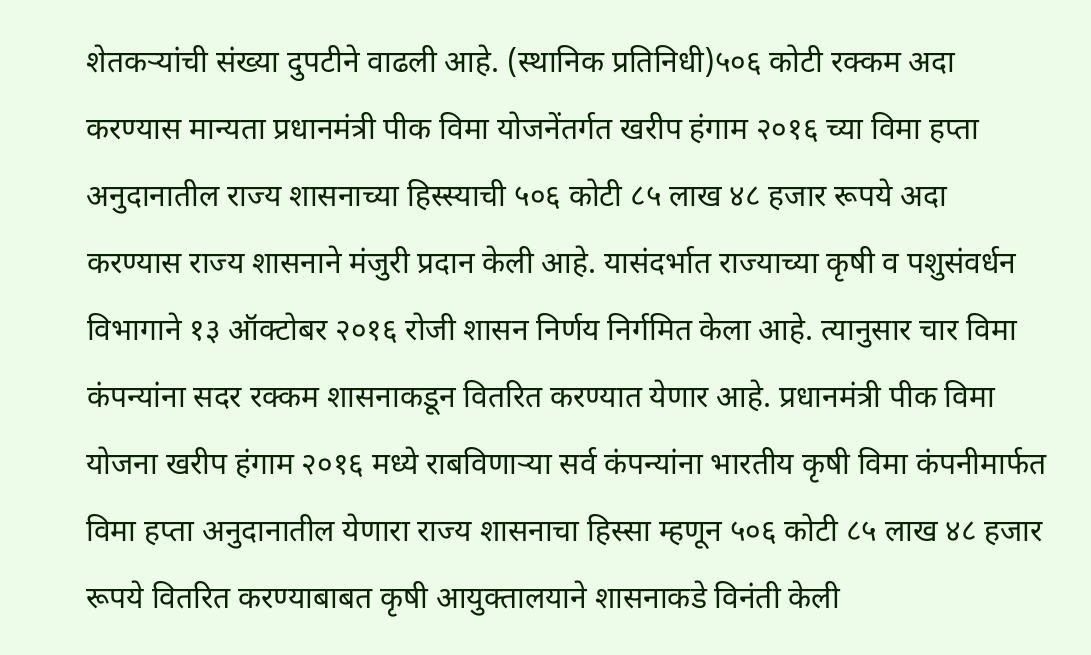शेतकऱ्यांची संख्या दुपटीने वाढली आहे. (स्थानिक प्रतिनिधी)५०६ कोटी रक्कम अदा करण्यास मान्यता प्रधानमंत्री पीक विमा योजनेंतर्गत खरीप हंगाम २०१६ च्या विमा हप्ता अनुदानातील राज्य शासनाच्या हिस्स्याची ५०६ कोटी ८५ लाख ४८ हजार रूपये अदा करण्यास राज्य शासनाने मंजुरी प्रदान केली आहे. यासंदर्भात राज्याच्या कृषी व पशुसंवर्धन विभागाने १३ ऑक्टोबर २०१६ रोजी शासन निर्णय निर्गमित केला आहे. त्यानुसार चार विमा कंपन्यांना सदर रक्कम शासनाकडून वितरित करण्यात येणार आहे. प्रधानमंत्री पीक विमा योजना खरीप हंगाम २०१६ मध्ये राबविणाऱ्या सर्व कंपन्यांना भारतीय कृषी विमा कंपनीमार्फत विमा हप्ता अनुदानातील येणारा राज्य शासनाचा हिस्सा म्हणून ५०६ कोटी ८५ लाख ४८ हजार रूपये वितरित करण्याबाबत कृषी आयुक्तालयाने शासनाकडे विनंती केली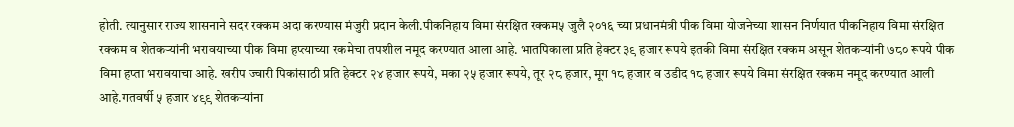होती. त्यानुसार राज्य शासनाने सदर रक्कम अदा करण्यास मंजुरी प्रदान केली.पीकनिहाय विमा संरक्षित रक्कम५ जुलै २०१६ च्या प्रधानमंत्री पीक विमा योजनेच्या शासन निर्णयात पीकनिहाय विमा संरक्षित रक्कम व शेतकऱ्यांनी भरावयाच्या पीक विमा हप्त्याच्या रकमेचा तपशील नमूद करण्यात आला आहे. भातपिकाला प्रति हेक्टर ३९ हजार रूपये इतकी विमा संरक्षित रक्कम असून शेतकऱ्यांनी ७८० रूपये पीक विमा हप्ता भरावयाचा आहे. खरीप ज्वारी पिकांसाठी प्रति हेक्टर २४ हजार रूपये, मका २५ हजार रूपये, तूर २८ हजार, मूग १८ हजार व उडीद १८ हजार रूपये विमा संरक्षित रक्कम नमूद करण्यात आली आहे.गतवर्षी ५ हजार ४९९ शेतकऱ्यांना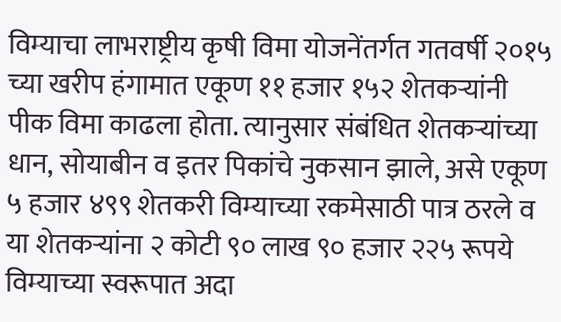विम्याचा लाभराष्ट्रीय कृषी विमा योजनेंतर्गत गतवर्षी २०१५ च्या खरीप हंगामात एकूण ११ हजार १५२ शेतकऱ्यांनी पीक विमा काढला होता. त्यानुसार संबंधित शेतकऱ्यांच्या धान, सोयाबीन व इतर पिकांचे नुकसान झाले, असे एकूण ५ हजार ४९९ शेतकरी विम्याच्या रकमेसाठी पात्र ठरले व या शेतकऱ्यांना २ कोटी ९० लाख ९० हजार २२५ रूपये विम्याच्या स्वरूपात अदा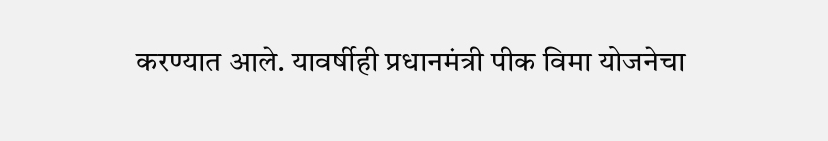करण्यात आले. यावर्षीही प्रधानमंत्री पीक विमा योजनेचा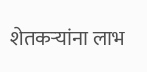शेतकऱ्यांना लाभ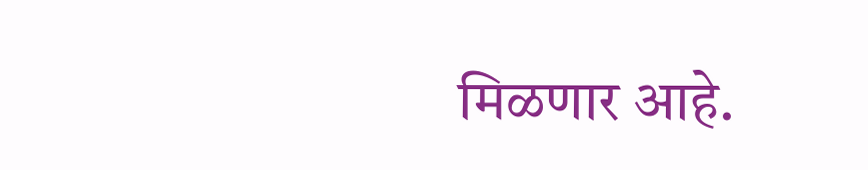मिळणार आहे.